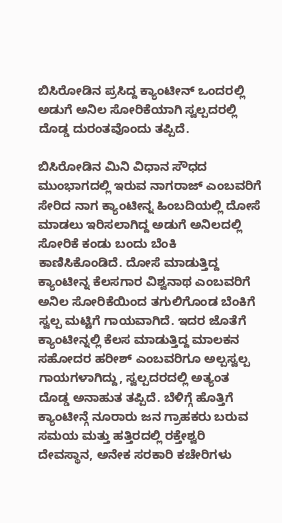ಬಿಸಿರೋಡಿನ ಪ್ರಸಿದ್ದ ಕ್ಯಾಂಟೀನ್ ಒಂದರಲ್ಲಿ ಅಡುಗೆ ಅನಿಲ ಸೋರಿಕೆಯಾಗಿ ಸ್ವಲ್ಪದರಲ್ಲಿ ದೊಡ್ಡ ದುರಂತವೊಂದು ತಪ್ಪಿದೆ.

ಬಿಸಿರೋಡಿನ ಮಿನಿ ವಿಧಾನ ಸೌಧದ ಮುಂಭಾಗದಲ್ಲಿ ಇರುವ ನಾಗರಾಜ್ ಎಂಬವರಿಗೆ ಸೇರಿದ ನಾಗ ಕ್ಯಾಂಟೀನ್ನ ಹಿಂಬದಿಯಲ್ಲಿ ದೋಸೆ ಮಾಡಲು ಇರಿಸಲಾಗಿದ್ದ ಅಡುಗೆ ಅನಿಲದಲ್ಲಿ ಸೋರಿಕೆ ಕಂಡು ಬಂದು ಬೆಂಕಿ ಕಾಣಿಸಿಕೊಂಡಿದೆ. ದೋಸೆ ಮಾಡುತ್ತಿದ್ದ ಕ್ಯಾಂಟೀನ್ನ ಕೆಲಸಗಾರ ವಿಶ್ವನಾಥ ಎಂಬವರಿಗೆ ಅನಿಲ ಸೋರಿಕೆಯಿಂದ ತಗುಲಿಗೊಂಡ ಬೆಂಕಿಗೆ ಸ್ವಲ್ಪ ಮಟ್ಟಿಗೆ ಗಾಯವಾಗಿದೆ. ಇದರ ಜೊತೆಗೆ ಕ್ಯಾಂಟೀನ್ನಲ್ಲಿ ಕೆಲಸ ಮಾಡುತ್ತಿದ್ದ ಮಾಲಕನ ಸಹೋದರ ಹರೀಶ್ ಎಂಬವರಿಗೂ ಅಲ್ಪಸ್ವಲ್ಪ ಗಾಯಗಳಾಗಿದ್ದು, ಸ್ವಲ್ಪದರದಲ್ಲಿ ಅತ್ಯಂತ ದೊಡ್ಡ ಅನಾಹುತ ತಪ್ಪಿದೆ. ಬೆಳಿಗ್ಗೆ ಹೊತ್ತಿಗೆ ಕ್ಯಾಂಟೀನ್ಗೆ ನೂರಾರು ಜನ ಗ್ರಾಹಕರು ಬರುವ ಸಮಯ ಮತ್ತು ಹತ್ತಿರದಲ್ಲಿ ರಕ್ತೇಶ್ವರಿ ದೇವಸ್ಥಾನ, ಅನೇಕ ಸರಕಾರಿ ಕಚೇರಿಗಳು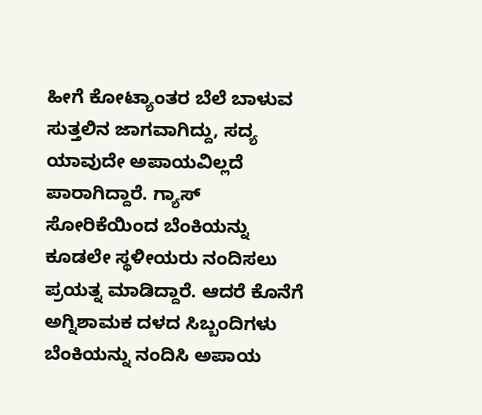ಹೀಗೆ ಕೋಟ್ಯಾಂತರ ಬೆಲೆ ಬಾಳುವ ಸುತ್ತಲಿನ ಜಾಗವಾಗಿದ್ದು, ಸದ್ಯ ಯಾವುದೇ ಅಪಾಯವಿಲ್ಲದೆ ಪಾರಾಗಿದ್ದಾರೆ. ಗ್ಯಾಸ್ ಸೋರಿಕೆಯಿಂದ ಬೆಂಕಿಯನ್ನು ಕೂಡಲೇ ಸ್ಥಳೀಯರು ನಂದಿಸಲು ಪ್ರಯತ್ನ ಮಾಡಿದ್ದಾರೆ. ಆದರೆ ಕೊನೆಗೆ ಅಗ್ನಿಶಾಮಕ ದಳದ ಸಿಬ್ಬಂದಿಗಳು ಬೆಂಕಿಯನ್ನು ನಂದಿಸಿ ಅಪಾಯ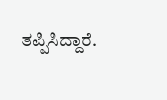ತಪ್ಪಿಸಿದ್ದಾರೆ.